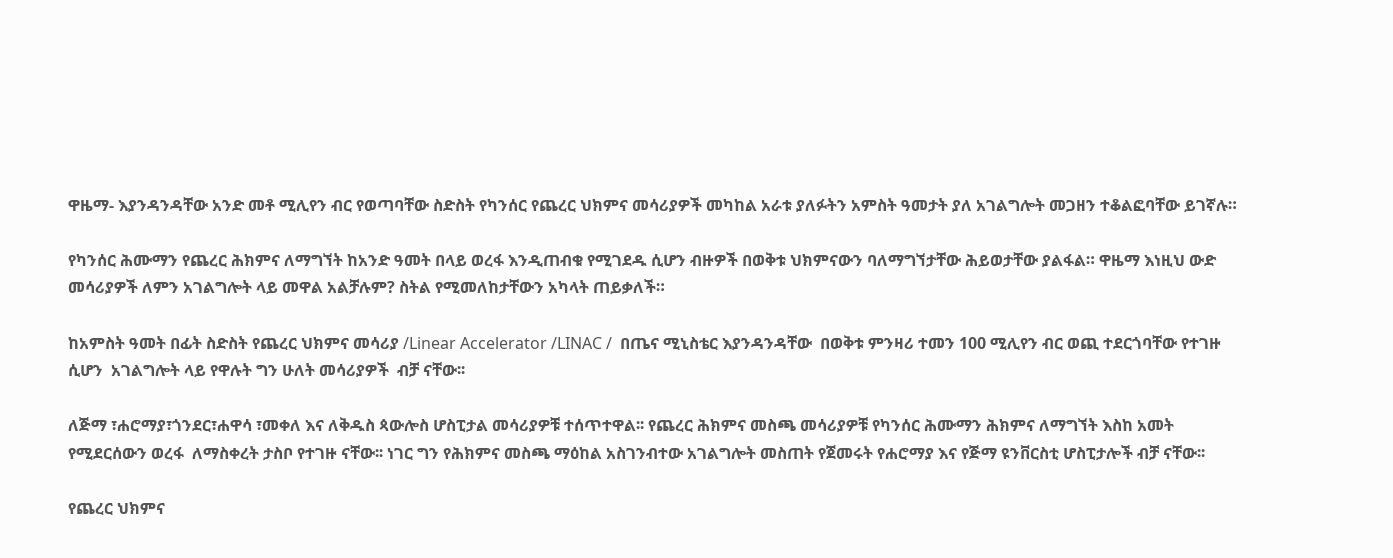ዋዜማ- እያንዳንዳቸው አንድ መቶ ሚሊየን ብር የወጣባቸው ስድስት የካንሰር የጨረር ህክምና መሳሪያዎች መካከል አራቱ ያለፉትን አምስት ዓመታት ያለ አገልግሎት መጋዘን ተቆልፎባቸው ይገኛሉ።

የካንሰር ሕሙማን የጨረር ሕክምና ለማግኘት ከአንድ ዓመት በላይ ወረፋ እንዲጠብቁ የሚገደዱ ሲሆን ብዙዎች በወቅቱ ህክምናውን ባለማግኘታቸው ሕይወታቸው ያልፋል። ዋዜማ እነዚህ ውድ መሳሪያዎች ለምን አገልግሎት ላይ መዋል አልቻሉም? ስትል የሚመለከታቸውን አካላት ጠይቃለች።

ከአምስት ዓመት በፊት ስድስት የጨረር ህክምና መሳሪያ /Linear Accelerator /LINAC /  በጤና ሚኒስቴር እያንዳንዳቸው  በወቅቱ ምንዛሪ ተመን 100 ሚሊየን ብር ወጪ ተደርጎባቸው የተገዙ ሲሆን  አገልግሎት ላይ የዋሉት ግን ሁለት መሳሪያዎች  ብቻ ናቸው፡፡

ለጅማ ፣ሐሮማያ፣ጎንደር፣ሐዋሳ ፣መቀለ እና ለቅዱስ ጳውሎስ ሆስፒታል መሳሪያዎቹ ተሰጥተዋል፡፡ የጨረር ሕክምና መስጫ መሳሪያዎቹ የካንሰር ሕሙማን ሕክምና ለማግኘት እስከ አመት የሚደርሰውን ወረፋ  ለማስቀረት ታስቦ የተገዙ ናቸው፡፡ ነገር ግን የሕክምና መስጫ ማዕከል አስገንብተው አገልግሎት መስጠት የጀመሩት የሐሮማያ እና የጅማ ዩንቨርስቲ ሆስፒታሎች ብቻ ናቸው፡፡

የጨረር ህክምና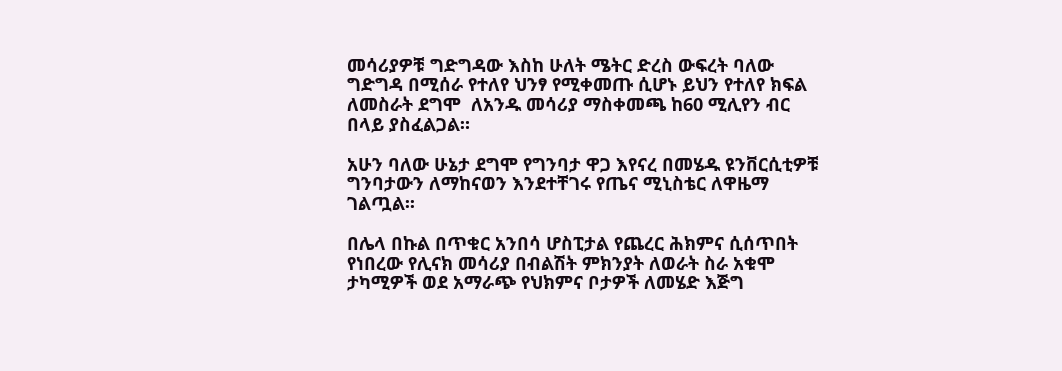መሳሪያዎቹ ግድግዳው እስከ ሁለት ሜትር ድረስ ውፍረት ባለው ግድግዳ በሚሰራ የተለየ ህንፃ የሚቀመጡ ሲሆኑ ይህን የተለየ ክፍል ለመስራት ደግሞ  ለአንዱ መሳሪያ ማስቀመጫ ከ60 ሚሊየን ብር በላይ ያስፈልጋል።

አሁን ባለው ሁኔታ ደግሞ የግንባታ ዋጋ እየናረ በመሄዱ ዩንቨርሲቲዎቹ ግንባታውን ለማከናወን እንደተቸገሩ የጤና ሚኒስቴር ለዋዜማ ገልጧል፡፡

በሌላ በኩል በጥቁር አንበሳ ሆስፒታል የጨረር ሕክምና ሲሰጥበት የነበረው የሊናክ መሳሪያ በብልሽት ምክንያት ለወራት ስራ አቁሞ ታካሚዎች ወደ አማራጭ የህክምና ቦታዎች ለመሄድ እጅግ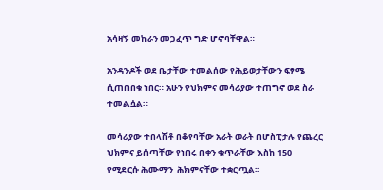አሳዛኝ መከራን መጋፈጥ ግድ ሆኖባቸዋል።

አንዳንዶች ወደ ቤታቸው ተመልሰው የሕይወታቸውን ፍፃሜ ሲጠበበቁ ነበር። አሁን የህክምና መሳሪያው ተጠግኖ ወደ ስራ ተመልሷል።

መሳሪያው ተበላሽቶ በቆየባቸው አራት ወራት በሆስፒታሉ የጨረር ህክምና ይሰጣቸው የነበሩ በቀን ቁጥራቸው እስከ 150 የሚደርሱ ሕሙማን  ሕክምናቸው ተቋርጧል፡፡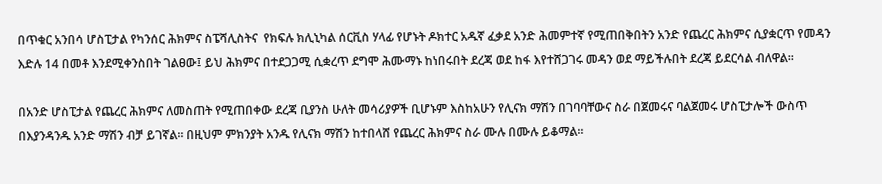በጥቁር አንበሳ ሆስፒታል የካንሰር ሕክምና ስፔሻሊስትና  የክፍሉ ክሊኒካል ሰርቪስ ሃላፊ የሆኑት ዶክተር አዱኛ ፈቃደ አንድ ሕመምተኛ የሚጠበቅበትን አንድ የጨረር ሕክምና ሲያቋርጥ የመዳን እድሉ 14 በመቶ እንደሚቀንስበት ገልፀው፤ ይህ ሕክምና በተደጋጋሚ ሲቋረጥ ደግሞ ሕሙማኑ ከነበሩበት ደረጃ ወደ ከፋ እየተሸጋገሩ መዳን ወደ ማይችሉበት ደረጃ ይደርሳል ብለዋል፡፡

በአንድ ሆስፒታል የጨረር ሕክምና ለመስጠት የሚጠበቀው ደረጃ ቢያንስ ሁለት መሳሪያዎች ቢሆኑም እስከአሁን የሊናክ ማሽን በገባባቸውና ስራ በጀመሩና ባልጀመሩ ሆስፒታሎች ውስጥ በእያንዳንዱ አንድ ማሽን ብቻ ይገኛል፡፡ በዚህም ምክንያት አንዱ የሊናክ ማሽን ከተበላሸ የጨረር ሕክምና ስራ ሙሉ በሙሉ ይቆማል፡፡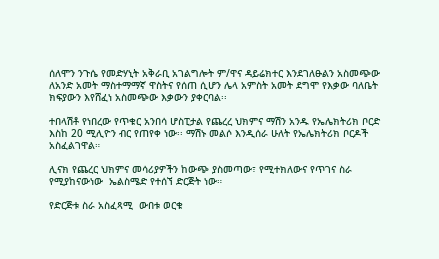ሰለሞን ንጉሴ የመድሃኒት አቅራቢ አገልግሎት ም/ዋና ዳይሬክተር እንደገለፁልን አስመጭው ለአንድ አመት ማስተማማኛ ዋስትና የሰጠ ሲሆን ሌላ አምስት አመት ደግሞ የእቃው ባለቤት ክፍያውን እየሸፈነ አስመጭው እቃውን ያቀርባል፡፡

ተበላሽቶ የነበረው የጥቁር አንበሳ ሆስፒታል የጨረረ ህክምና ማሽን አንዱ የኤሌክትሪክ ቦርድ እስከ 20 ሚሊዮን ብር የጠየቀ ነው፡፡ ማሽኑ መልሶ እንዲሰራ ሁለት የኤሌክትሪክ ቦርዶች አስፈልገዋል።

ሊናክ የጨረር ህክምና መሳሪያዎችን ከውጭ ያስመጣው፣ የሚተክለውና የጥገና ስራ የሚያከናውነው  ኤልስሜድ የተሰኘ ድርጅት ነው።

የድርጅቱ ስራ አስፈጻሚ  ውበቱ ወርቁ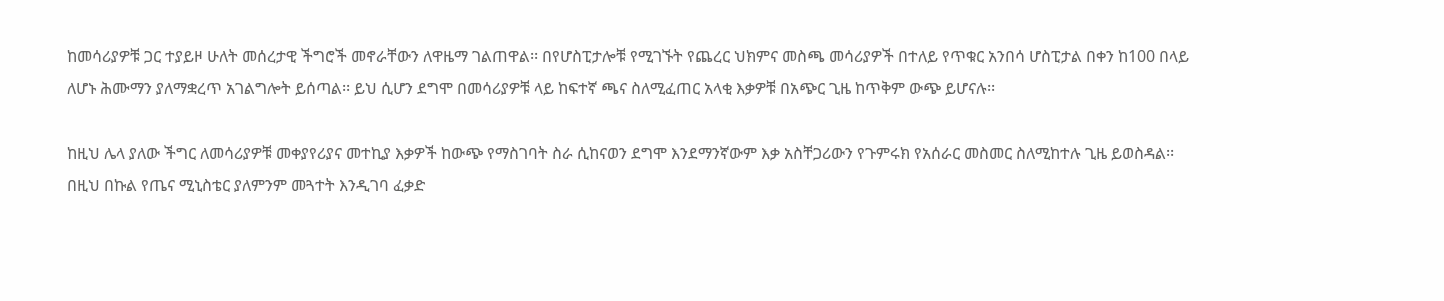ከመሳሪያዎቹ ጋር ተያይዞ ሁለት መሰረታዊ ችግሮች መኖራቸውን ለዋዜማ ገልጠዋል፡፡ በየሆስፒታሎቹ የሚገኙት የጨረር ህክምና መስጫ መሳሪያዎች በተለይ የጥቁር አንበሳ ሆስፒታል በቀን ከ100 በላይ ለሆኑ ሕሙማን ያለማቋረጥ አገልግሎት ይሰጣል፡፡ ይህ ሲሆን ደግሞ በመሳሪያዎቹ ላይ ከፍተኛ ጫና ስለሚፈጠር አላቂ እቃዎቹ በአጭር ጊዜ ከጥቅም ውጭ ይሆናሉ፡፡

ከዚህ ሌላ ያለው ችግር ለመሳሪያዎቹ መቀያየሪያና መተኪያ እቃዎች ከውጭ የማስገባት ስራ ሲከናወን ደግሞ እንደማንኛውም እቃ አስቸጋሪውን የጉምሩክ የአሰራር መስመር ስለሚከተሉ ጊዜ ይወስዳል፡፡ በዚህ በኩል የጤና ሚኒስቴር ያለምንም መጓተት እንዲገባ ፈቃድ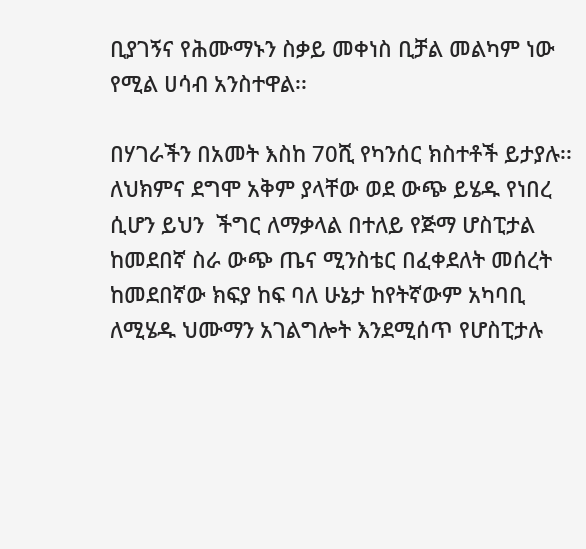ቢያገኝና የሕሙማኑን ስቃይ መቀነስ ቢቻል መልካም ነው የሚል ሀሳብ አንስተዋል፡፡

በሃገራችን በአመት እስከ 70ሺ የካንሰር ክስተቶች ይታያሉ፡፡ ለህክምና ደግሞ አቅም ያላቸው ወደ ውጭ ይሄዱ የነበረ ሲሆን ይህን  ችግር ለማቃላል በተለይ የጅማ ሆስፒታል ከመደበኛ ስራ ውጭ ጤና ሚንስቴር በፈቀደለት መሰረት ከመደበኛው ክፍያ ከፍ ባለ ሁኔታ ከየትኛውም አካባቢ ለሚሄዱ ህሙማን አገልግሎት እንደሚሰጥ የሆስፒታሉ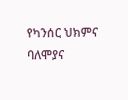የካንሰር ህክምና ባለሞያና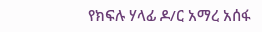የክፍሉ ሃላፊ ዶ/ር አማረ አሰፋ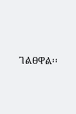ገልፀዋል፡፡